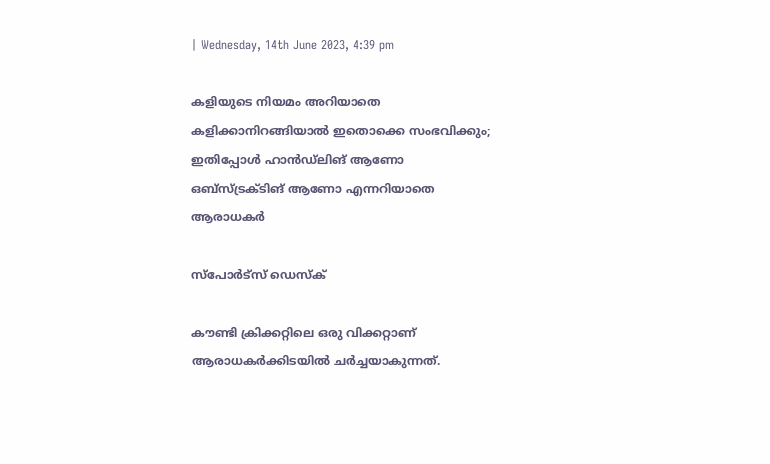| Wednesday, 14th June 2023, 4:39 pm

കളിയുടെ നിയമം അറിയാതെ കളിക്കാനിറങ്ങിയാല്‍ ഇതൊക്കെ സംഭവിക്കും; ഇതിപ്പോള്‍ ഹാന്‍ഡ്‌ലിങ് ആണോ ഒബ്‌സ്ട്രക്ടിങ് ആണോ എന്നറിയാതെ ആരാധകര്‍

സ്പോര്‍ട്സ് ഡെസ്‌ക്

കൗണ്ടി ക്രിക്കറ്റിലെ ഒരു വിക്കറ്റാണ് ആരാധകര്‍ക്കിടയില്‍ ചര്‍ച്ചയാകുന്നത്.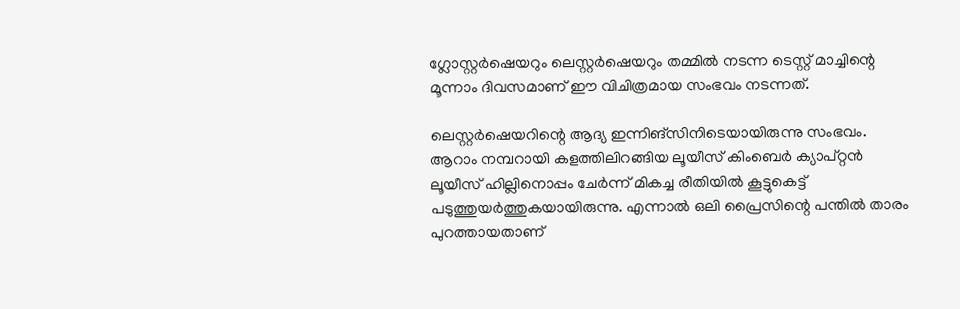ഗ്ലോസ്റ്റര്‍ഷെയറും ലെസ്റ്റര്‍ഷെയറും തമ്മില്‍ നടന്ന ടെസ്റ്റ് മാച്ചിന്റെ മൂന്നാം ദിവസമാണ് ഈ വിചിത്രമായ സംഭവം നടന്നത്.

ലെസ്റ്റര്‍ഷെയറിന്റെ ആദ്യ ഇന്നിങ്‌സിനിടെയായിരുന്നു സംഭവം. ആറാം നമ്പറായി കളത്തിലിറങ്ങിയ ലൂയീസ് കിംബെര്‍ ക്യാപ്റ്റന്‍ ലൂയീസ് ഹില്ലിനൊപ്പം ചേര്‍ന്ന് മികച്ച രീതിയില്‍ കൂട്ടുകെട്ട് പടുത്തുയര്‍ത്തുകയായിരുന്നു. എന്നാല്‍ ഒലി പ്രൈസിന്റെ പന്തില്‍ താരം പുറത്തായതാണ്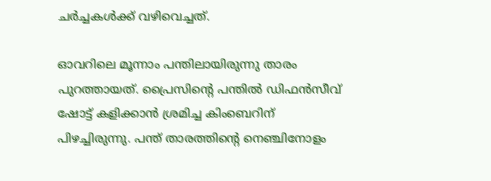ചര്‍ച്ചകള്‍ക്ക് വഴിവെച്ചത്.

ഓവറിലെ മൂന്നാം പന്തിലായിരുന്നു താരം പുറത്തായത്. പ്രൈസിന്റെ പന്തില്‍ ഡിഫന്‍സീവ് ഷോട്ട് കളിക്കാന്‍ ശ്രമിച്ച കിംബെറിന് പിഴച്ചിരുന്നു. പന്ത് താരത്തിന്റെ നെഞ്ചിനോളം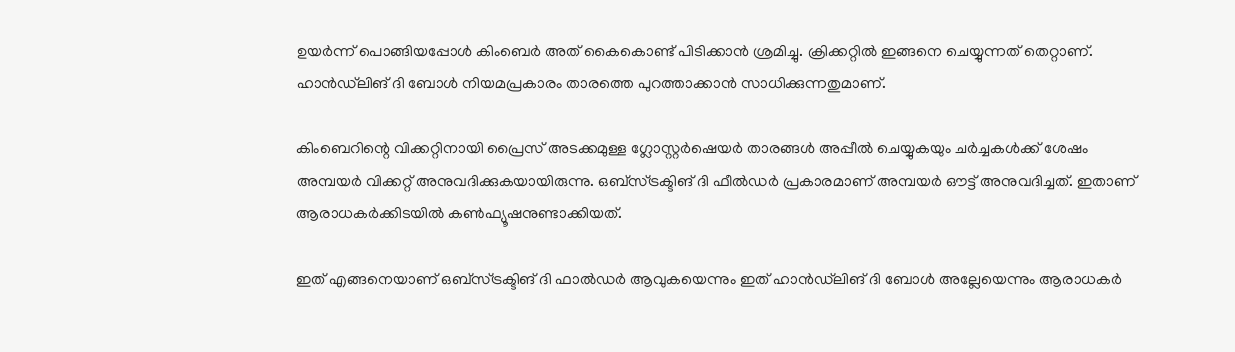ഉയര്‍ന്ന് പൊങ്ങിയപ്പോള്‍ കിംബെര്‍ അത് കൈകൊണ്ട് പിടിക്കാന്‍ ശ്രമിച്ചു. ക്രിക്കറ്റില്‍ ഇങ്ങനെ ചെയ്യുന്നത് തെറ്റാണ്. ഹാന്‍ഡ്‌ലിങ് ദി ബോള്‍ നിയമപ്രകാരം താരത്തെ പുറത്താക്കാന്‍ സാധിക്കുന്നതുമാണ്.

കിംബെറിന്റെ വിക്കറ്റിനായി പ്രൈസ് അടക്കമുള്ള ഗ്ലോസ്റ്റര്‍ഷെയര്‍ താരങ്ങള്‍ അപ്പീല്‍ ചെയ്യുകയും ചര്‍ച്ചകള്‍ക്ക് ശേഷം അമ്പയര്‍ വിക്കറ്റ് അനുവദിക്കുകയായിരുന്നു. ഒബ്‌സ്ട്രക്ടിങ് ദി ഫീല്‍ഡര്‍ പ്രകാരമാണ് അമ്പയര്‍ ഔട്ട് അനുവദിച്ചത്. ഇതാണ് ആരാധകര്‍ക്കിടയില്‍ കണ്‍ഫ്യൂഷനുണ്ടാക്കിയത്.

ഇത് എങ്ങനെയാണ് ഒബ്‌സ്ട്രക്ടിങ് ദി ഫാല്‍ഡര്‍ ആവുകയെന്നും ഇത് ഹാന്‍ഡ്‌ലിങ് ദി ബോള്‍ അല്ലേയെന്നും ആരാധകര്‍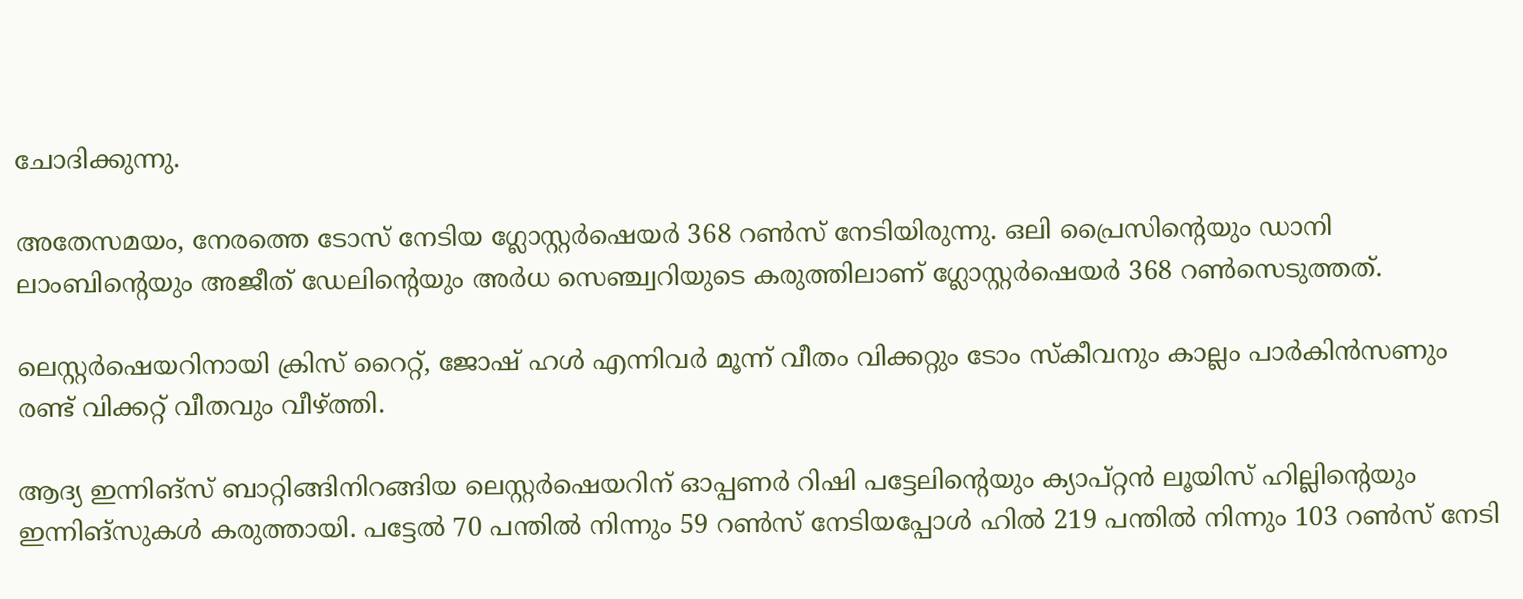ചോദിക്കുന്നു.

അതേസമയം, നേരത്തെ ടോസ് നേടിയ ഗ്ലോസ്റ്റര്‍ഷെയര്‍ 368 റണ്‍സ് നേടിയിരുന്നു. ഒലി പ്രൈസിന്റെയും ഡാനി ലാംബിന്റെയും അജീത് ഡേലിന്റെയും അര്‍ധ സെഞ്ച്വറിയുടെ കരുത്തിലാണ് ഗ്ലോസ്റ്റര്‍ഷെയര്‍ 368 റണ്‍സെടുത്തത്.

ലെസ്റ്റര്‍ഷെയറിനായി ക്രിസ് റൈറ്റ്, ജോഷ് ഹള്‍ എന്നിവര്‍ മൂന്ന് വീതം വിക്കറ്റും ടോം സ്‌കീവനും കാല്ലം പാര്‍കിന്‍സണും രണ്ട് വിക്കറ്റ് വീതവും വീഴ്ത്തി.

ആദ്യ ഇന്നിങ്‌സ് ബാറ്റിങ്ങിനിറങ്ങിയ ലെസ്റ്റര്‍ഷെയറിന് ഓപ്പണര്‍ റിഷി പട്ടേലിന്റെയും ക്യാപ്റ്റന്‍ ലൂയിസ് ഹില്ലിന്റെയും ഇന്നിങ്‌സുകള്‍ കരുത്തായി. പട്ടേല്‍ 70 പന്തില്‍ നിന്നും 59 റണ്‍സ് നേടിയപ്പോള്‍ ഹില്‍ 219 പന്തില്‍ നിന്നും 103 റണ്‍സ് നേടി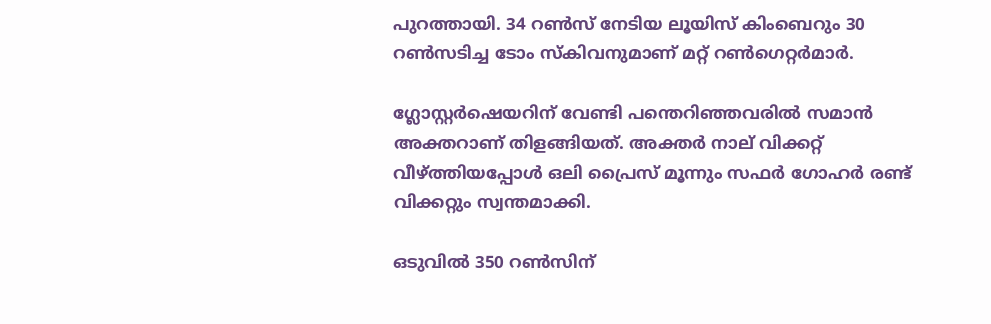പുറത്തായി. 34 റണ്‍സ് നേടിയ ലൂയിസ് കിംബെറും 30 റണ്‍സടിച്ച ടോം സ്‌കിവനുമാണ് മറ്റ് റണ്‍ഗെറ്റര്‍മാര്‍.

ഗ്ലോസ്റ്റര്‍ഷെയറിന് വേണ്ടി പന്തെറിഞ്ഞവരില്‍ സമാന്‍ അക്തറാണ് തിളങ്ങിയത്. അക്തര്‍ നാല് വിക്കറ്റ് വീഴ്ത്തിയപ്പോള്‍ ഒലി പ്രൈസ് മൂന്നും സഫര്‍ ഗോഹര്‍ രണ്ട് വിക്കറ്റും സ്വന്തമാക്കി.

ഒടുവില്‍ 350 റണ്‍സിന്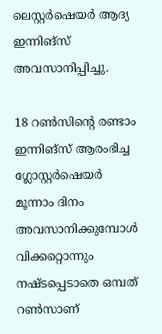ലെസ്റ്റര്‍ഷെയര്‍ ആദ്യ ഇന്നിങ്‌സ് അവസാനിപ്പിച്ചു.

18 റണ്‍സിന്റെ രണ്ടാം ഇന്നിങ്‌സ് ആരംഭിച്ച ഗ്ലോസ്റ്റര്‍ഷെയര്‍ മൂന്നാം ദിനം അവസാനിക്കുമ്പോള്‍ വിക്കറ്റൊന്നും നഷ്ടപ്പെടാതെ ഒമ്പത് റണ്‍സാണ്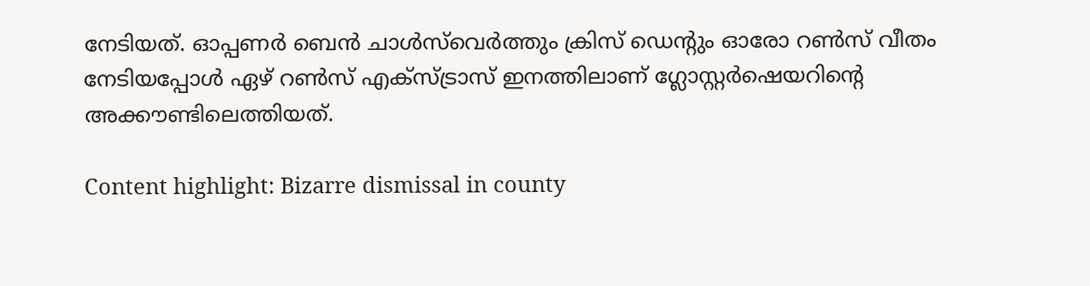നേടിയത്. ഓപ്പണര്‍ ബെന്‍ ചാള്‍സ്‌വെര്‍ത്തും ക്രിസ് ഡെന്റും ഓരോ റണ്‍സ് വീതം നേടിയപ്പോള്‍ ഏഴ് റണ്‍സ് എക്‌സ്ട്രാസ് ഇനത്തിലാണ് ഗ്ലോസ്റ്റര്‍ഷെയറിന്റെ അക്കൗണ്ടിലെത്തിയത്.

Content highlight: Bizarre dismissal in county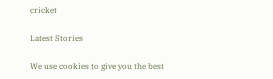cricket

Latest Stories

We use cookies to give you the best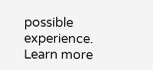possible experience. Learn more